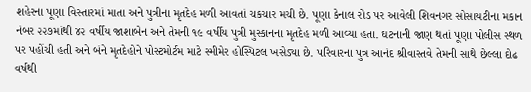શહેરના પૂણા વિસ્તારમાં માતા અને પુત્રીના મૃતદેહ મળી આવતાં ચકચાર મચી છે. પૂણા કેનાલ રોડ પર આવેલી શિવનગર સોસાયટીના મકાન નંબર ૨૨૭માંથી ૪૨ વર્ષીય જાશાબેન અને તેમની ૧૯ વર્ષીય પુત્રી મુસ્કાનના મૃતદેહ મળી આવ્યા હતા. ઘટનાની જાણ થતાં પૂણા પોલીસ સ્થળ પર પહોંચી હતી અને બંને મૃતદેહોને પોસ્ટમોર્ટમ માટે સ્મીમેર હોસ્પિટલ ખસેડ્યા છે. પરિવારના પુત્ર આનંદ શ્રીવાસ્તવે તેમની સાથે છેલ્લા દોઢ વર્ષથી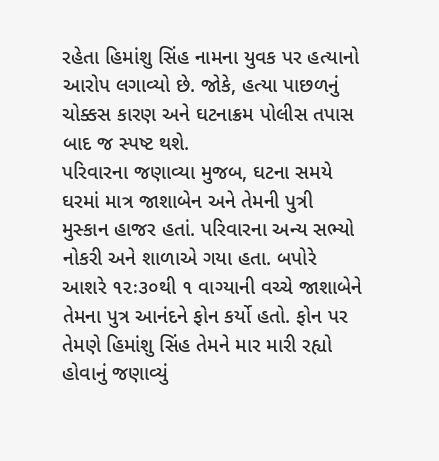રહેતા હિમાંશુ સિંહ નામના યુવક પર હત્યાનો આરોપ લગાવ્યો છે. જોકે, હત્યા પાછળનું ચોક્કસ કારણ અને ઘટનાક્રમ પોલીસ તપાસ બાદ જ સ્પષ્ટ થશે.
પરિવારના જણાવ્યા મુજબ, ઘટના સમયે ઘરમાં માત્ર જાશાબેન અને તેમની પુત્રી મુસ્કાન હાજર હતાં. પરિવારના અન્ય સભ્યો નોકરી અને શાળાએ ગયા હતા. બપોરે આશરે ૧૨ઃ૩૦થી ૧ વાગ્યાની વચ્ચે જાશાબેને તેમના પુત્ર આનંદને ફોન કર્યો હતો. ફોન પર તેમણે હિમાંશુ સિંહ તેમને માર મારી રહ્યો હોવાનું જણાવ્યું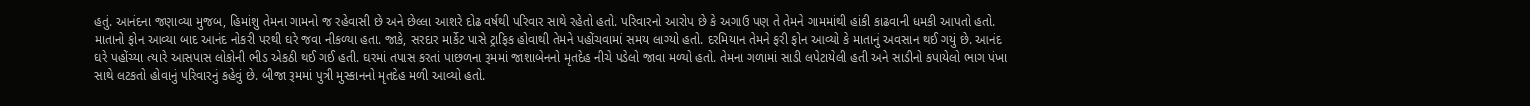હતું. આનંદના જણાવ્યા મુજબ, હિમાંશુ તેમના ગામનો જ રહેવાસી છે અને છેલ્લા આશરે દોઢ વર્ષથી પરિવાર સાથે રહેતો હતો. પરિવારનો આરોપ છે કે અગાઉ પણ તે તેમને ગામમાંથી હાંકી કાઢવાની ધમકી આપતો હતો.
માતાનો ફોન આવ્યા બાદ આનંદ નોકરી પરથી ઘરે જવા નીકળ્યા હતા. જાકે, સરદાર માર્કેટ પાસે ટ્રાફિક હોવાથી તેમને પહોંચવામાં સમય લાગ્યો હતો. દરમિયાન તેમને ફરી ફોન આવ્યો કે માતાનું અવસાન થઈ ગયું છે. આનંદ ઘરે પહોંચ્યા ત્યારે આસપાસ લોકોની ભીડ એકઠી થઈ ગઈ હતી. ઘરમાં તપાસ કરતાં પાછળના રૂમમાં જાશાબેનનો મૃતદેહ નીચે પડેલો જાવા મળ્યો હતો. તેમના ગળામાં સાડી લપેટાયેલી હતી અને સાડીનો કપાયેલો ભાગ પંખા સાથે લટકતો હોવાનું પરિવારનું કહેવું છે. બીજા રૂમમાં પુત્રી મુસ્કાનનો મૃતદેહ મળી આવ્યો હતો.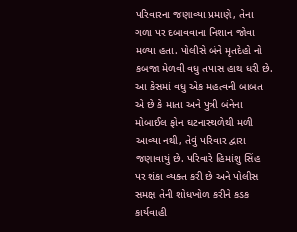પરિવારના જણાવ્યા પ્રમાણે, તેના ગળા પર દબાવવાના નિશાન જોવા મળ્યા હતા. પોલીસે બંને મૃતદેહો નો કબજા મેળવી વધુ તપાસ હાથ ધરી છે.
આ કેસમાં વધુ એક મહત્વની બાબત એ છે કે માતા અને પુત્રી બંનેના મોબાઈલ ફોન ઘટનાસ્થળેથી મળી આવ્યા નથી, તેવું પરિવાર દ્વારા જણાવાયું છે. પરિવારે હિમાંશુ સિંહ પર શંકા વ્યક્ત કરી છે અને પોલીસ સમક્ષ તેની શોધખોળ કરીને કડક કાર્યવાહી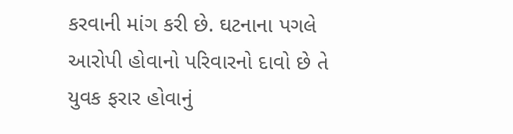કરવાની માંગ કરી છે. ઘટનાના પગલે આરોપી હોવાનો પરિવારનો દાવો છે તે યુવક ફરાર હોવાનું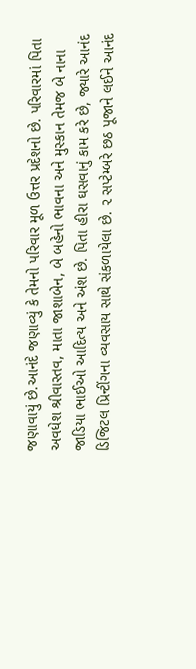જણાવાયું છે.આનંદે જણાવ્યું કે તેમનો પરિવાર મૂળ ઉત્તર પ્રદેશનો છે. પરિવારમાં પિતા અવધેશ શ્રીવાસ્તવ, માતા જાશાબેન, બે બહેનો ભાવના અને મુસ્કાન તેમજ બે નાના જાડિયા ભાઈઓ આદિત્ય અને અંશ છે. પિતા હીરા ઘસવાનું કામ કરે છે, જ્યારે આનંદ ડિજિટલ પ્રિન્ટીંગના વ્યવસાય સાથે સંકળાયેલા છે. ૨ સપ્ટેમ્બરે છઠ પૂજાને લઈને આનંદ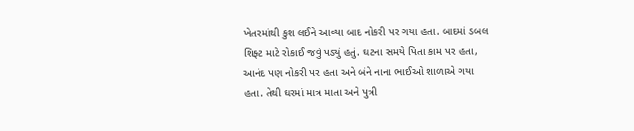ખેતરમાંથી કુશ લઈને આવ્યા બાદ નોકરી પર ગયા હતા. બાદમાં ડબલ શિફ્ટ માટે રોકાઈ જવું પડ્યું હતું. ઘટના સમયે પિતા કામ પર હતા, આનંદ પણ નોકરી પર હતા અને બંને નાના ભાઈઓ શાળાએ ગયા હતા. તેથી ઘરમાં માત્ર માતા અને પુત્રી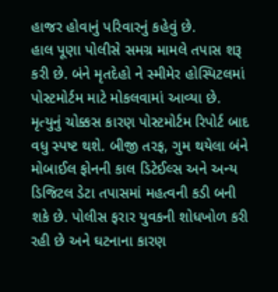હાજર હોવાનું પરિવારનું કહેવું છે.
હાલ પૂણા પોલીસે સમગ્ર મામલે તપાસ શરૂ કરી છે. બંને મૃતદેહો ને સ્મીમેર હોસ્પિટલમાં પોસ્ટમોર્ટમ માટે મોકલવામાં આવ્યા છે. મૃત્યુનું ચોક્કસ કારણ પોસ્ટમોર્ટમ રિપોર્ટ બાદ વધુ સ્પષ્ટ થશે. બીજી તરફ, ગુમ થયેલા બંને મોબાઈલ ફોનની કાલ ડિટેઈલ્સ અને અન્ય ડિજિટલ ડેટા તપાસમાં મહત્વની કડી બની શકે છે. પોલીસ ફરાર યુવકની શોધખોળ કરી રહી છે અને ઘટનાના કારણ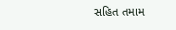સહિત તમામ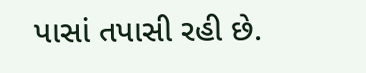પાસાં તપાસી રહી છે.